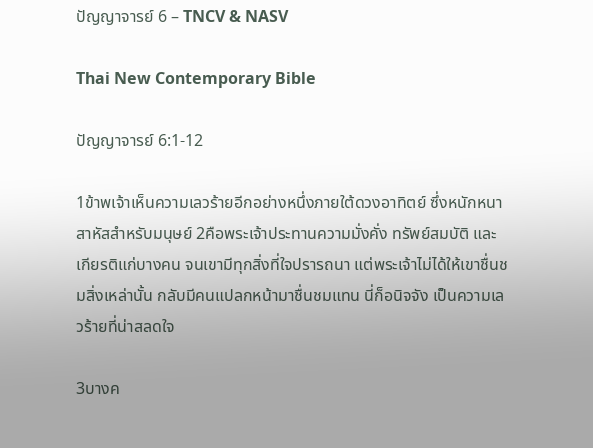ปัญญาจารย์ 6 – TNCV & NASV

Thai New Contemporary Bible

ปัญญาจารย์ 6:1-12

1ข้าพเจ้าเห็นความเลวร้ายอีกอย่างหนึ่งภายใต้ดวงอาทิตย์ ซึ่งหนักหนาสาหัสสำหรับมนุษย์ 2คือพระเจ้าประทานความมั่งคั่ง ทรัพย์สมบัติ และเกียรติแก่บางคน จนเขามีทุกสิ่งที่ใจปรารถนา แต่พระเจ้าไม่ได้ให้เขาชื่นชมสิ่งเหล่านั้น กลับมีคนแปลกหน้ามาชื่นชมแทน นี่ก็อนิจจัง เป็นความเลวร้ายที่น่าสลดใจ

3บางค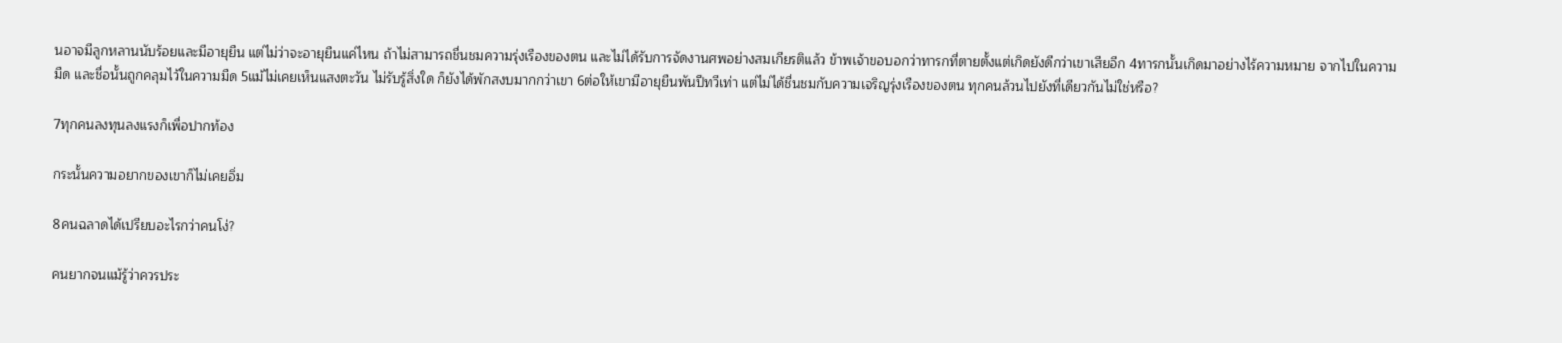นอาจมีลูกหลานนับร้อยและมีอายุยืน แต่ไม่ว่าจะอายุยืนแค่ไหน ถ้าไม่สามารถชื่นชมความรุ่งเรืองของตน และไม่ได้รับการจัดงานศพอย่างสมเกียรติแล้ว ข้าพเจ้าขอบอกว่าทารกที่ตายตั้งแต่เกิดยังดีกว่าเขาเสียอีก 4ทารกนั้นเกิดมาอย่างไร้ความหมาย จากไปในความมืด และชื่อนั้นถูกคลุมไว้ในความมืด 5แม้ไม่เคยเห็นแสงตะวัน ไม่รับรู้สิ่งใด ก็ยังได้พักสงบมากกว่าเขา 6ต่อให้เขามีอายุยืนพันปีทวีเท่า แต่ไม่ได้ชื่นชมกับความเจริญรุ่งเรืองของตน ทุกคนล้วนไปยังที่เดียวกันไม่ใช่หรือ?

7ทุกคนลงทุนลงแรงก็เพื่อปากท้อง

กระนั้นความอยากของเขาก็ไม่เคยอิ่ม

8คนฉลาดได้เปรียบอะไรกว่าคนโง่?

คนยากจนแม้รู้ว่าควรประ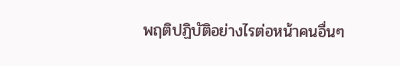พฤติปฏิบัติอย่างไรต่อหน้าคนอื่นๆ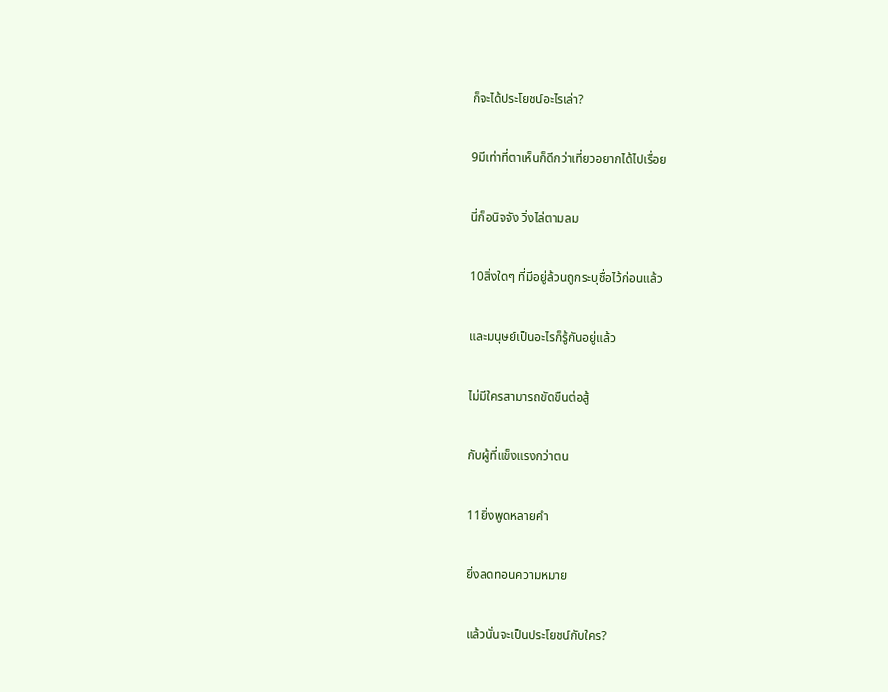ก็จะได้ประโยชน์อะไรเล่า?

9มีเท่าที่ตาเห็นก็ดีกว่าเที่ยวอยากได้ไปเรื่อย

นี่ก็อนิจจัง วิ่งไล่ตามลม

10สิ่งใดๆ ที่มีอยู่ล้วนถูกระบุชื่อไว้ก่อนแล้ว

และมนุษย์เป็นอะไรก็รู้กันอยู่แล้ว

ไม่มีใครสามารถขัดขืนต่อสู้

กับผู้ที่แข็งแรงกว่าตน

11ยิ่งพูดหลายคำ

ยิ่งลดทอนความหมาย

แล้วนั่นจะเป็นประโยชน์กับใคร?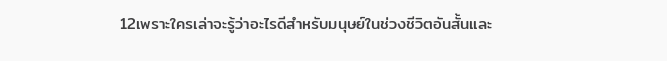12เพราะใครเล่าจะรู้ว่าอะไรดีสำหรับมนุษย์ในช่วงชีวิตอันสั้นและ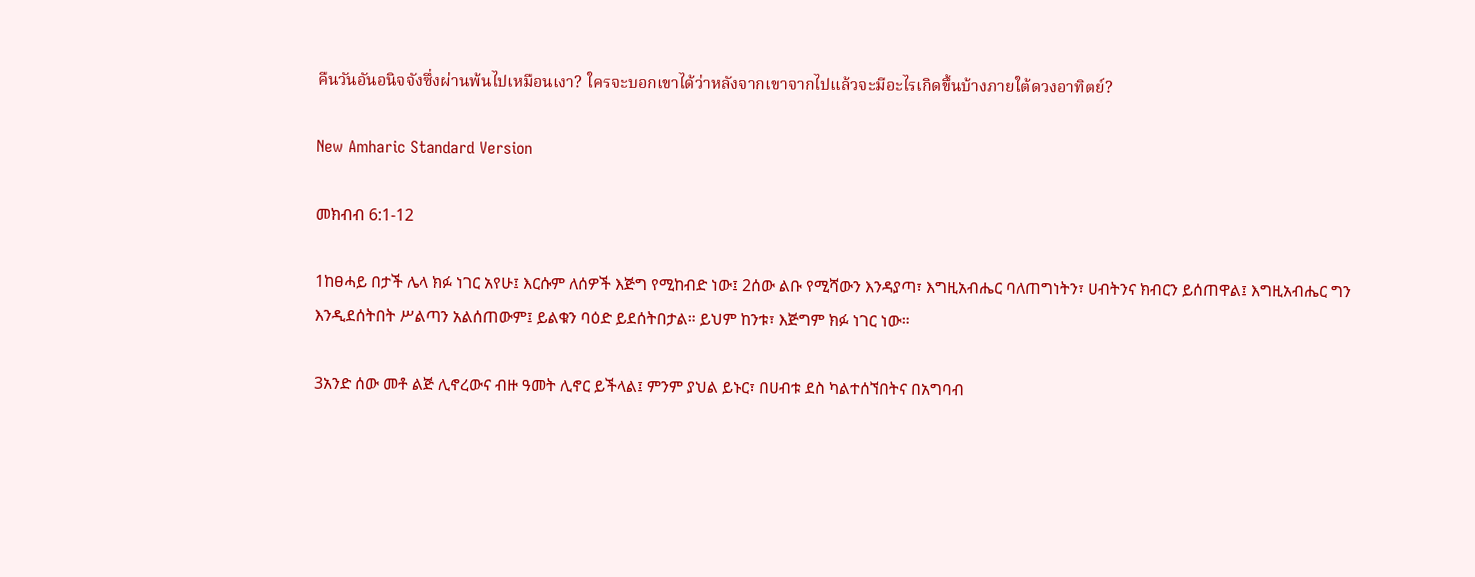คืนวันอันอนิจจังซึ่งผ่านพ้นไปเหมือนเงา? ใครจะบอกเขาได้ว่าหลังจากเขาจากไปแล้วจะมีอะไรเกิดขึ้นบ้างภายใต้ดวงอาทิตย์?

New Amharic Standard Version

መክብብ 6:1-12

1ከፀሓይ በታች ሌላ ክፉ ነገር አየሁ፤ እርሱም ለሰዎች እጅግ የሚከብድ ነው፤ 2ሰው ልቡ የሚሻውን እንዳያጣ፣ እግዚአብሔር ባለጠግነትን፣ ሀብትንና ክብርን ይሰጠዋል፤ እግዚአብሔር ግን እንዲደሰትበት ሥልጣን አልሰጠውም፤ ይልቁን ባዕድ ይደሰትበታል። ይህም ከንቱ፣ እጅግም ክፉ ነገር ነው።

3አንድ ሰው መቶ ልጅ ሊኖረውና ብዙ ዓመት ሊኖር ይችላል፤ ምንም ያህል ይኑር፣ በሀብቱ ደስ ካልተሰኘበትና በአግባብ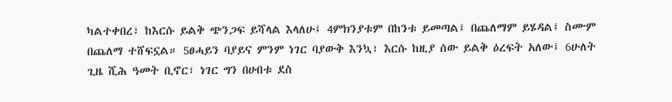ካልተቀበረ፣ ከእርሱ ይልቅ ጭንጋፍ ይሻላል እላለሁ፤ 4ምክንያቱም በከንቱ ይመጣል፤ በጨለማም ይሄዳል፤ ስሙም በጨለማ ተሸፍኗል። 5ፀሓይን ባያይና ምንም ነገር ባያውቅ እንኳ፣ እርሱ ከዚያ ሰው ይልቅ ዕረፍት አለው፤ 6ሁለት ጊዜ ሺሕ ዓመት ቢኖር፣ ነገር ግን በሀብቱ ደስ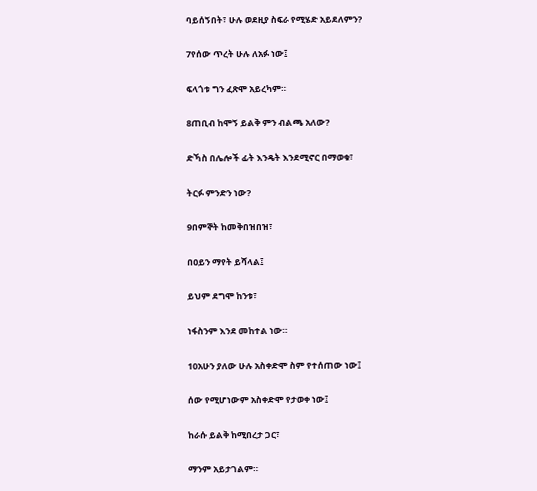ባይሰኝበት፣ ሁሉ ወደዚያ ስፍራ የሚሄድ አይደለምን?

7የሰው ጥረት ሁሉ ለአፉ ነው፤

ፍላጎቱ ግን ፈጽሞ አይረካም።

8ጠቢብ ከሞኝ ይልቅ ምን ብልጫ አለው?

ድኻስ በሌሎች ፊት እንዴት እንደሚኖር በማወቁ፣

ትርፉ ምንድን ነው?

9በምኞት ከመቅበዝበዝ፣

በዐይን ማየት ይሻላል፤

ይህም ደግሞ ከንቱ፣

ነፋስንም እንደ መከተል ነው።

10አሁን ያለው ሁሉ አስቀድሞ ስም የተሰጠው ነው፤

ሰው የሚሆነውም አስቀድሞ የታወቀ ነው፤

ከራሱ ይልቅ ከሚበረታ ጋር፣

ማንም አይታገልም።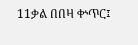11ቃል በበዛ ቍጥር፤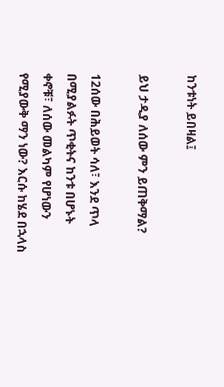ከንቱነት ይበዛል፤

ይህ ታዲያ ለሰው ምን ይጠቅማል?

12ሰው በሕይወት ሳለ፣ እንደ ጥላ በሚያልፉት ጥቂትና ከንቱ በሆኑት ቀኖቹ፣ ለሰው መልካም የሆነውን የሚያውቅ ማን ነው? እርሱ ከሄደ በኋላስ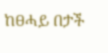ከፀሓይ በታች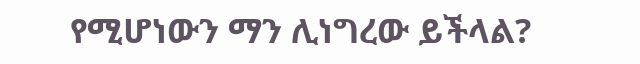የሚሆነውን ማን ሊነግረው ይችላል?